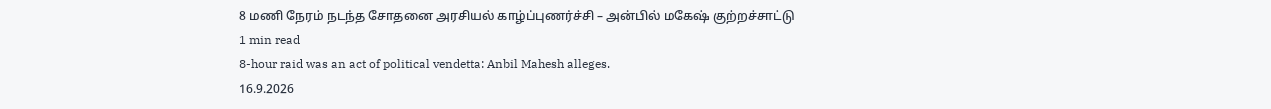8 மணி நேரம் நடந்த சோதனை அரசியல் காழ்ப்புணர்ச்சி – அன்பில் மகேஷ் குற்றச்சாட்டு
1 min read
8-hour raid was an act of political vendetta: Anbil Mahesh alleges.
16.9.2026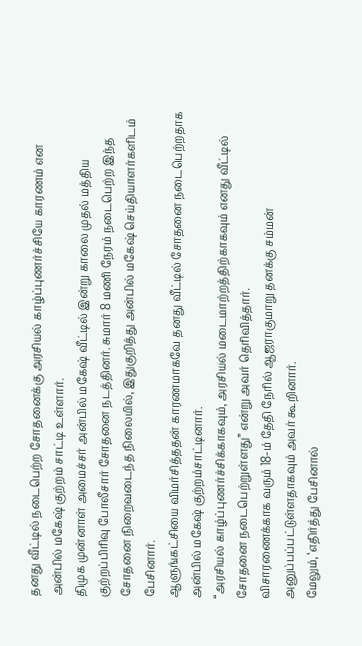தனது வீட்டில் நடைபெற்ற சோதனைக்கு அரசியல் காழ்ப்புணர்ச்சியே காரணம் என அன்பில் மகேஷ் குற்றம் சாட்டி உள்ளார்.
திமுக முன்னாள் அமைச்சர் அன்பில் மகேஷ் வீட்டில் இன்று காலை முதல் மத்திய குற்றப்பிரிவு போலீசார் சோதனை நடத்தினர். சுமார் 8 மணி நேரம் நடைபெற்ற இந்த சோதனை நிறைவடைந்த நிலையில், இதுகுறித்து அன்பில் மகேஷ் செய்தியாளர்களிடம் பேசினார்.
ஆளுங்கட்சியை விமர்சித்ததன் காரணமாகவே தனது வீட்டில் சோதனை நடைபெற்றதாக அன்பில் மகேஷ் குற்றம்சாட்டினார்.
“அரசியல் காழ்ப்புணர்ச்சிக்காகவும், அரசியல் மடைமாற்றத்திற்காகவும் எனது வீட்டில் சோதனை நடைபெற்றுள்ளது” என்று அவர் தெரிவித்தார்.
விசாரணைக்காக வரும் 18-ம் தேதி நேரில் ஆஜராகுமாறு தனக்கு சம்மன் அனுப்பப்பட்டுள்ளதாகவும் அவர் கூறினார்.
மேலும், ‘எதிர்த்து பேசினால்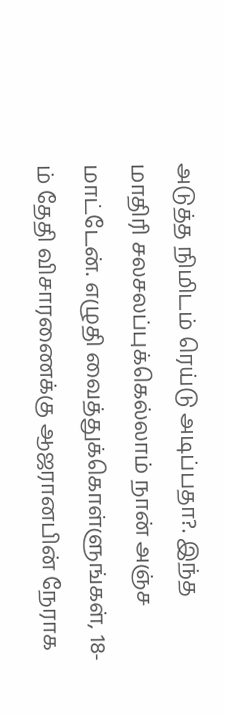அடுத்த நிமிடம் ரெய்டு அடிப்பதா?. இந்த மாதிரி சலசலப்புக்கெல்லாம் நான் அஞ்ச மாட்டேன். எழுதி வைத்துக்கொள்ளுங்கள், 18-ம் தேதி விசாரணைக்கு ஆஜரானபின் நேராக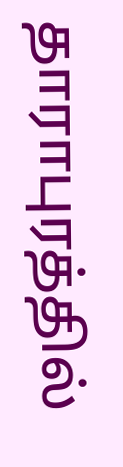தாராபுரத்தில்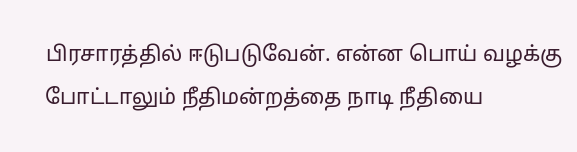பிரசாரத்தில் ஈடுபடுவேன். என்ன பொய் வழக்கு போட்டாலும் நீதிமன்றத்தை நாடி நீதியை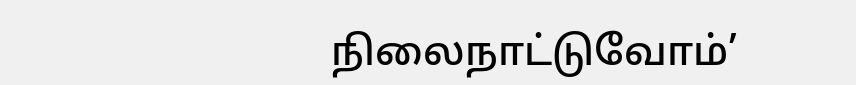நிலைநாட்டுவோம்’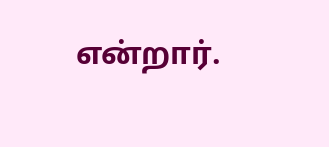என்றார்.